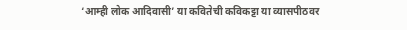‘आम्ही लोक आदिवासी’ या कवितेची कविकट्टा या व्यासपीठवर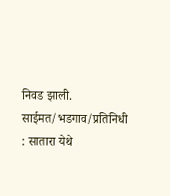निवड झाली. साईमत/भडगाव/प्रतिनिधी : सातारा येथे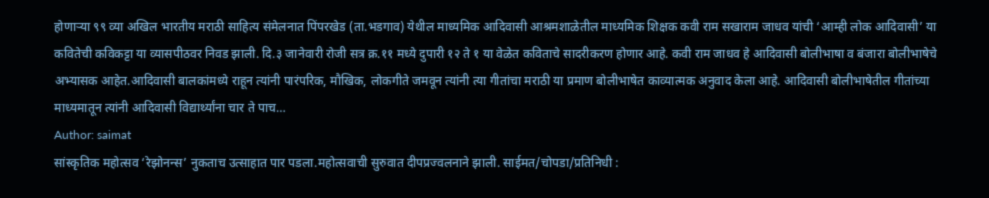होणाऱ्या ९९ व्या अखिल भारतीय मराठी साहित्य संमेलनात पिंपरखेड (ता.भडगाव) येथील माध्यमिक आदिवासी आश्रमशाळेतील माध्यमिक शिक्षक कवी राम सखाराम जाधव यांची ‘आम्ही लोक आदिवासी’ या कवितेची कविकट्टा या व्यासपीठवर निवड झाली. दि.३ जानेवारी रोजी सत्र क्र.११ मध्ये दुपारी १२ ते १ या वेळेत कविताचे सादरीकरण होणार आहे. कवी राम जाधव हे आदिवासी बोलीभाषा व बंजारा बोलीभाषेचे अभ्यासक आहेत.आदिवासी बालकांमध्ये राहून त्यांनी पारंपरिक, मौखिक, लोकगीते जमवून त्यांनी त्या गीतांचा मराठी या प्रमाण बोलीभाषेत काव्यात्मक अनुवाद केला आहे. आदिवासी बोलीभाषेतील गीतांच्या माध्यमातून त्यांनी आदिवासी विद्यार्थ्यांना चार ते पाच…
Author: saimat
सांस्कृतिक महोत्सव ‘रेझोनन्स’ नुकताच उत्साहात पार पडला.महोत्सवाची सुरुवात दीपप्रज्वलनाने झाली. साईमत/चोपडा/प्रतिनिधी :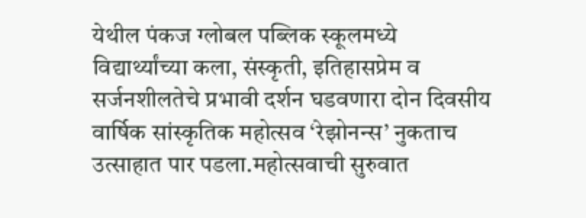येथील पंकज ग्लोबल पब्लिक स्कूलमध्ये विद्यार्थ्यांच्या कला, संस्कृती, इतिहासप्रेम व सर्जनशीलतेचे प्रभावी दर्शन घडवणारा दोन दिवसीय वार्षिक सांस्कृतिक महोत्सव ‘रेझोनन्स’ नुकताच उत्साहात पार पडला.महोत्सवाची सुरुवात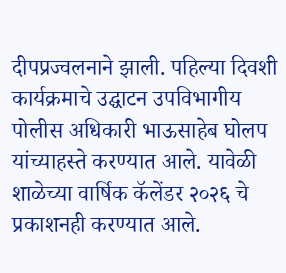दीपप्रज्वलनाने झाली. पहिल्या दिवशी कार्यक्रमाचे उद्घाटन उपविभागीय पोलीस अधिकारी भाऊसाहेब घोलप यांच्याहस्ते करण्यात आले. यावेळी शाळेच्या वार्षिक कॅलेंडर २०२६ चे प्रकाशनही करण्यात आले.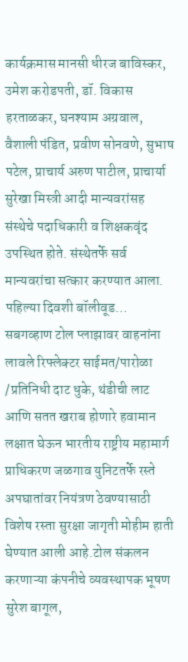कार्यक्रमास मानसी धीरज बाविस्कर, उमेश करोडपती, डॉ. विकास हरताळकर, घनश्याम अग्रवाल, वैशाली पंडित, प्रवीण सोनवणे, सुभाष पटेल, प्राचार्य अरुण पाटील, प्राचार्या सुरेखा मिस्त्री आदी मान्यवरांसह संस्थेचे पदाधिकारी व शिक्षकवृंद उपस्थित होते. संस्थेतर्फे सर्व मान्यवरांचा सत्कार करण्यात आला. पहिल्या दिवशी बॉलीवूड…
सबगव्हाण टोल प्लाझावर वाहनांना लावले रिफ्लेक्टर साईमत/पारोळा /प्रतिनिधी दाट धुके, थंडीची लाट आणि सतत खराब होणारे हवामान लक्षात घेऊन भारतीय राष्ट्रीय महामार्ग प्राधिकरण जळगाव युनिटतर्फे रस्ते अपघातांवर नियंत्रण ठेवण्यासाठी विशेष रस्ता सुरक्षा जागृती मोहीम हाती घेण्यात आली आहे.टोल संकलन करणाऱ्या कंपनीचे व्यवस्थापक भूषण सुरेश बागूल,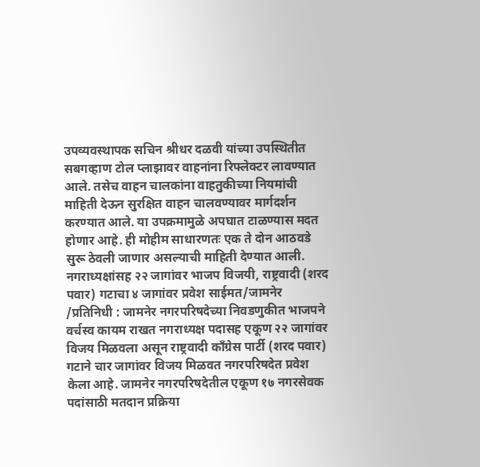उपव्यवस्थापक सचिन श्रीधर दळवी यांच्या उपस्थितीत सबगव्हाण टोल प्लाझावर वाहनांना रिफ्लेक्टर लावण्यात आले. तसेच वाहन चालकांना वाहतुकीच्या नियमांची माहिती देऊन सुरक्षित वाहन चालवण्यावर मार्गदर्शन करण्यात आले. या उपक्रमामुळे अपघात टाळण्यास मदत होणार आहे. ही मोहीम साधारणतः एक ते दोन आठवडे सुरू ठेवली जाणार असल्याची माहिती देण्यात आली.
नगराध्यक्षांसह २२ जागांवर भाजप विजयी, राष्ट्रवादी (शरद पवार) गटाचा ४ जागांवर प्रवेश साईमत/जामनेर /प्रतिनिधी : जामनेर नगरपरिषदेच्या निवडणुकीत भाजपने वर्चस्व कायम राखत नगराध्यक्ष पदासह एकूण २२ जागांवर विजय मिळवला असून राष्ट्रवादी काँग्रेस पार्टी (शरद पवार) गटाने चार जागांवर विजय मिळवत नगरपरिषदेत प्रवेश केला आहे. जामनेर नगरपरिषदेतील एकूण १७ नगरसेवक पदांसाठी मतदान प्रक्रिया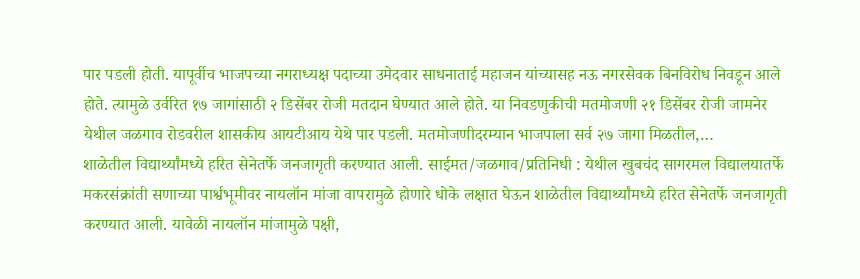पार पडली होती. यापूर्वीच भाजपच्या नगराध्यक्ष पदाच्या उमेदवार साधनाताई महाजन यांच्यासह नऊ नगरसेवक बिनविरोध निवडून आले होते. त्यामुळे उर्वरित १७ जागांसाठी २ डिसेंबर रोजी मतदान घेण्यात आले होते. या निवडणुकीची मतमोजणी २१ डिसेंबर रोजी जामनेर येथील जळगाव रोडवरील शासकीय आयटीआय येथे पार पडली. मतमोजणीदरम्यान भाजपाला सर्व २७ जागा मिळतील,…
शाळेतील विद्यार्थ्यांमध्ये हरित सेनेतर्फे जनजागृती करण्यात आली. साईमत/जळगाव/प्रतिनिधी : येथील खुबचंद सागरमल विद्यालयातर्फे मकरसंक्रांती सणाच्या पार्श्वभूमीवर नायलॉन मांजा वापरामुळे होणारे धोके लक्षात घेऊन शाळेतील विद्यार्थ्यांमध्ये हरित सेनेतर्फे जनजागृती करण्यात आली. यावेळी नायलॉन मांजामुळे पक्षी,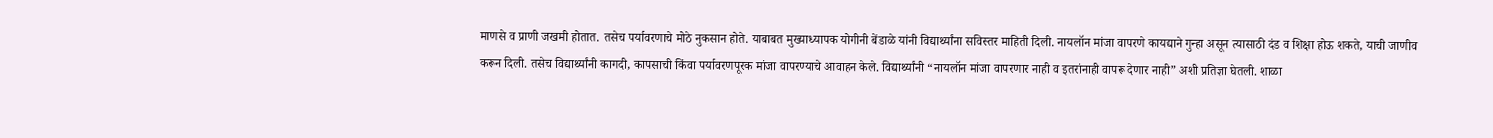माणसे व प्राणी जखमी होतात. तसेच पर्यावरणाचे मोठे नुकसान होते. याबाबत मुख्याध्यापक योगीनी बेंडाळे यांनी विद्यार्थ्यांना सविस्तर माहिती दिली. नायलॉन मांजा वापरणे कायद्याने गुन्हा असून त्यासाठी दंड व शिक्षा होऊ शकते, याची जाणीव करून दिली. तसेच विद्यार्थ्यांनी कागदी, कापसाची किंवा पर्यावरणपूरक मांजा वापरण्याचे आवाहन केले. विद्यार्थ्यांनी “नायलॉन मांजा वापरणार नाही व इतरांनाही वापरू देणार नाही” अशी प्रतिज्ञा घेतली. शाळा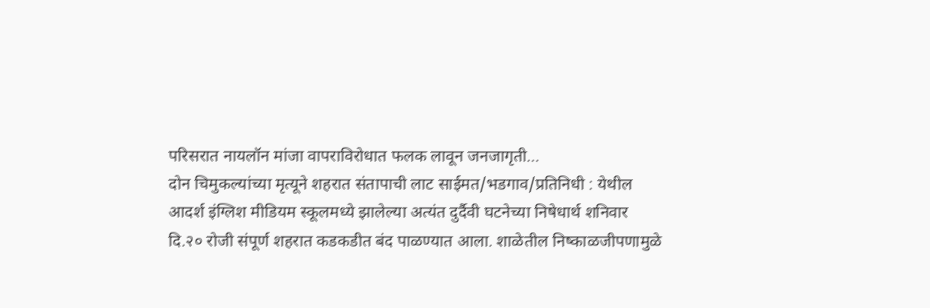परिसरात नायलॉन मांजा वापराविरोधात फलक लावून जनजागृती…
दोन चिमुकल्यांच्या मृत्यूने शहरात संतापाची लाट साईमत/भडगाव/प्रतिनिधी : येथील आदर्श इंग्लिश मीडियम स्कूलमध्ये झालेल्या अत्यंत दुर्दैवी घटनेच्या निषेधार्थ शनिवार दि.२० रोजी संपूर्ण शहरात कडकडीत बंद पाळण्यात आला. शाळेतील निष्काळजीपणामुळे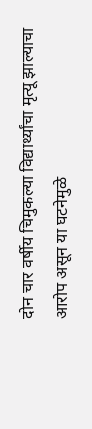दोन चार वर्षीय चिमुकल्या विद्यार्थ्यांचा मृत्यू झाल्याचा आरोप असून या घटनेमुळे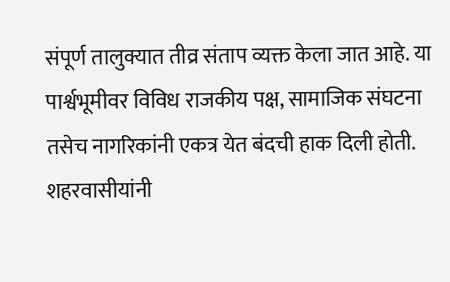संपूर्ण तालुक्यात तीव्र संताप व्यक्त केला जात आहे. या पार्श्वभूमीवर विविध राजकीय पक्ष, सामाजिक संघटना तसेच नागरिकांनी एकत्र येत बंदची हाक दिली होती. शहरवासीयांनी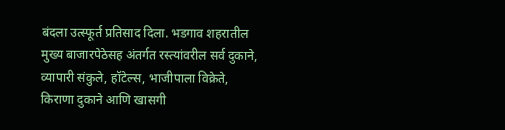बंदला उत्स्फूर्त प्रतिसाद दिला. भडगाव शहरातील मुख्य बाजारपेठेसह अंतर्गत रस्त्यांवरील सर्व दुकाने, व्यापारी संकुले, हॉटेल्स, भाजीपाला विक्रेते, किराणा दुकाने आणि खासगी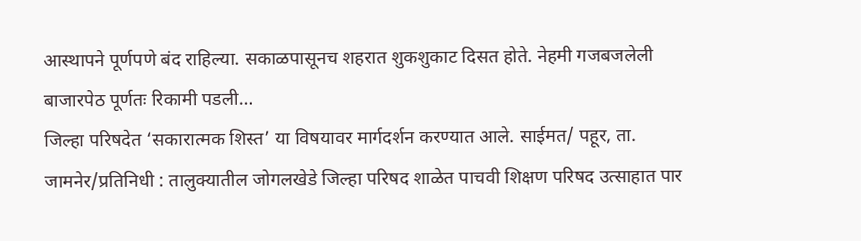आस्थापने पूर्णपणे बंद राहिल्या. सकाळपासूनच शहरात शुकशुकाट दिसत होते. नेहमी गजबजलेली बाजारपेठ पूर्णतः रिकामी पडली…
जिल्हा परिषदेत ‘सकारात्मक शिस्त’ या विषयावर मार्गदर्शन करण्यात आले. साईमत/ पहूर, ता. जामनेर/प्रतिनिधी : तालुक्यातील जोगलखेडे जिल्हा परिषद शाळेत पाचवी शिक्षण परिषद उत्साहात पार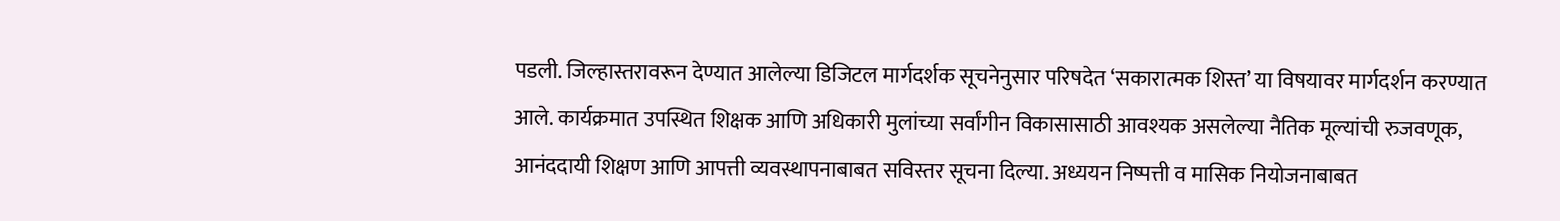पडली. जिल्हास्तरावरून देण्यात आलेल्या डिजिटल मार्गदर्शक सूचनेनुसार परिषदेत ‘सकारात्मक शिस्त’ या विषयावर मार्गदर्शन करण्यात आले. कार्यक्रमात उपस्थित शिक्षक आणि अधिकारी मुलांच्या सर्वांगीन विकासासाठी आवश्यक असलेल्या नैतिक मूल्यांची रुजवणूक, आनंददायी शिक्षण आणि आपत्ती व्यवस्थापनाबाबत सविस्तर सूचना दिल्या. अध्ययन निष्पत्ती व मासिक नियोजनाबाबत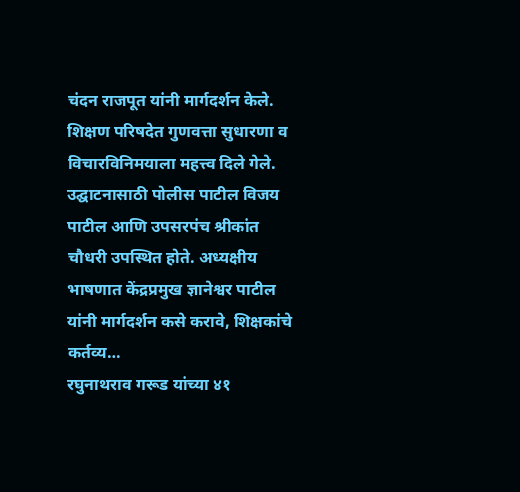चंदन राजपूत यांनी मार्गदर्शन केले. शिक्षण परिषदेत गुणवत्ता सुधारणा व विचारविनिमयाला महत्त्व दिले गेले. उद्घाटनासाठी पोलीस पाटील विजय पाटील आणि उपसरपंच श्रीकांत चौधरी उपस्थित होते. अध्यक्षीय भाषणात केंद्रप्रमुख ज्ञानेश्वर पाटील यांनी मार्गदर्शन कसे करावे, शिक्षकांचे कर्तव्य…
रघुनाथराव गरूड यांच्या ४१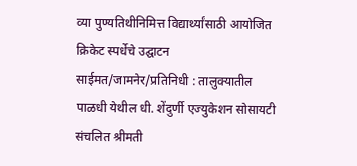व्या पुण्यतिथीनिमित्त विद्यार्थ्यांसाठी आयोजित क्रिकेट स्पर्धेचे उद्घाटन साईमत/जामनेर/प्रतिनिधी : तालुक्यातील पाळधी येथील धी. शेंदुर्णी एज्युकेशन सोसायटी संचलित श्रीमती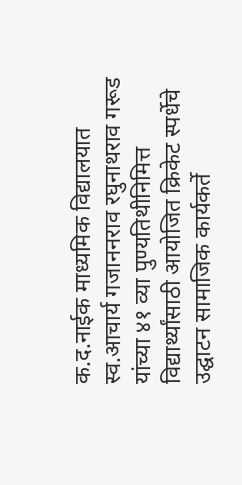क.द.नाईक माध्यमिक विद्यालयात स्व.आचार्य गजाननराव रघुनाथराव गरूड यांच्या ४१ व्या पुण्यतिथीनिमित्त विद्यार्थ्यांसाठी आयोजित क्रिकेट स्पर्धेचे उद्घाटन सामाजिक कार्यकर्ते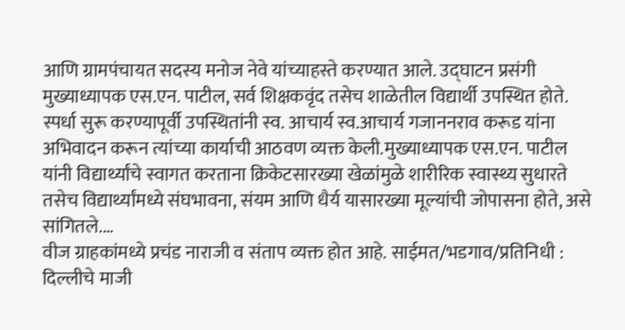आणि ग्रामपंचायत सदस्य मनोज नेवे यांच्याहस्ते करण्यात आले. उद्घाटन प्रसंगी मुख्याध्यापक एस.एन. पाटील, सर्व शिक्षकवृंद तसेच शाळेतील विद्यार्थी उपस्थित होते. स्पर्धा सुरू करण्यापूर्वी उपस्थितांनी स्व. आचार्य स्व.आचार्य गजाननराव करूड यांना अभिवादन करून त्यांच्या कार्याची आठवण व्यक्त केली.मुख्याध्यापक एस.एन. पाटील यांनी विद्यार्थ्यांचे स्वागत करताना क्रिकेटसारख्या खेळांमुळे शारीरिक स्वास्थ्य सुधारते तसेच विद्यार्थ्यांमध्ये संघभावना, संयम आणि धैर्य यासारख्या मूल्यांची जोपासना होते, असे सांगितले.…
वीज ग्राहकांमध्ये प्रचंड नाराजी व संताप व्यक्त होत आहे. साईमत/भडगाव/प्रतिनिधी : दिल्लीचे माजी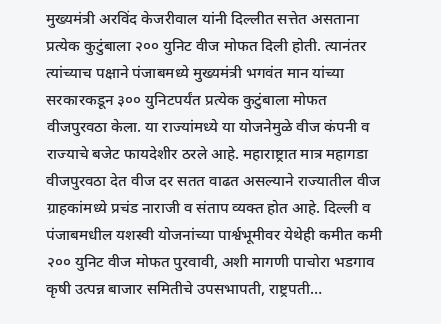मुख्यमंत्री अरविंद केजरीवाल यांनी दिल्लीत सत्तेत असताना प्रत्येक कुटुंबाला २०० युनिट वीज मोफत दिली होती. त्यानंतर त्यांच्याच पक्षाने पंजाबमध्ये मुख्यमंत्री भगवंत मान यांच्या सरकारकडून ३०० युनिटपर्यंत प्रत्येक कुटुंबाला मोफत वीजपुरवठा केला. या राज्यांमध्ये या योजनेमुळे वीज कंपनी व राज्याचे बजेट फायदेशीर ठरले आहे. महाराष्ट्रात मात्र महागडा वीजपुरवठा देत वीज दर सतत वाढत असल्याने राज्यातील वीज ग्राहकांमध्ये प्रचंड नाराजी व संताप व्यक्त होत आहे. दिल्ली व पंजाबमधील यशस्वी योजनांच्या पार्श्वभूमीवर येथेही कमीत कमी २०० युनिट वीज मोफत पुरवावी, अशी मागणी पाचोरा भडगाव कृषी उत्पन्न बाजार समितीचे उपसभापती, राष्ट्रपती…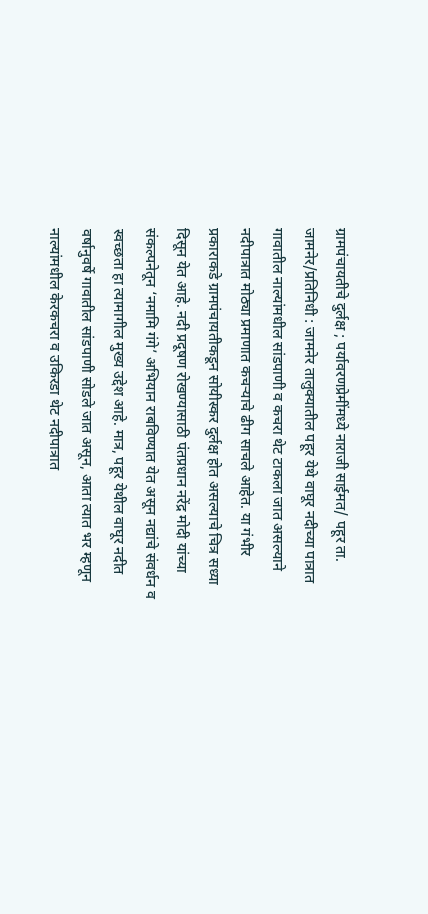ग्रामपंचायतीचे दुर्लक्ष ; पर्यावरणप्रेमींमध्ये नाराजी साईमत/ पहूर ता. जामनेर/प्रतिनिधी : जामनेर तालुक्यातील पहूर येथे वाघूर नदीच्या पात्रात गावातील नाल्यांमधील सांडपाणी व कचरा थेट टाकला जात असल्याने नदीपात्रात मोठ्या प्रमाणात कचऱ्याचे ढीग साचले आहेत. या गंभीर प्रकाराकडे ग्रामपंचायतीकडून सोयीस्कर दुर्लक्ष होत असल्याचे चित्र सध्या दिसून येत आहे. नदी प्रदूषण रोखण्यासाठी पंतप्रधान नरेंद्र मोदी यांच्या संकल्पनेतून ‘नमामि गंगे’ अभियान राबविण्यात येत असून नद्यांचे संवर्धन व स्वच्छता हा त्यामागील मुख्य उद्देश आहे. मात्र, पहूर येथील वाघूर नदीत वर्षानुवर्षे गावातील सांडपाणी सोडले जात असून, आता त्यात भर म्हणून नाल्यांमधील केरकचरा व उकिरडा थेट नदीपात्रात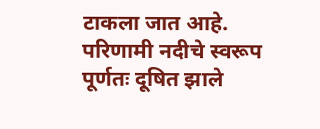टाकला जात आहे. परिणामी नदीचे स्वरूप पूर्णतः दूषित झाले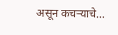असून कचऱ्याचे…